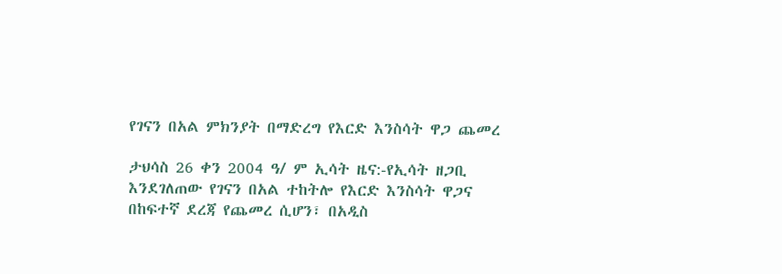የገናን በአል ምክንያት በማድረግ የእርድ እንስሳት ዋጋ ጨመረ

ታህሳስ 26 ቀን 2004 ዓ/ ም ኢሳት ዜና:-የኢሳት ዘጋቢ እንደገለጠው የገናን በአል ተከትሎ የእርድ እንስሳት ዋጋና  በከፍተኛ ደረጃ የጨመረ ሲሆን፣ በአዲስ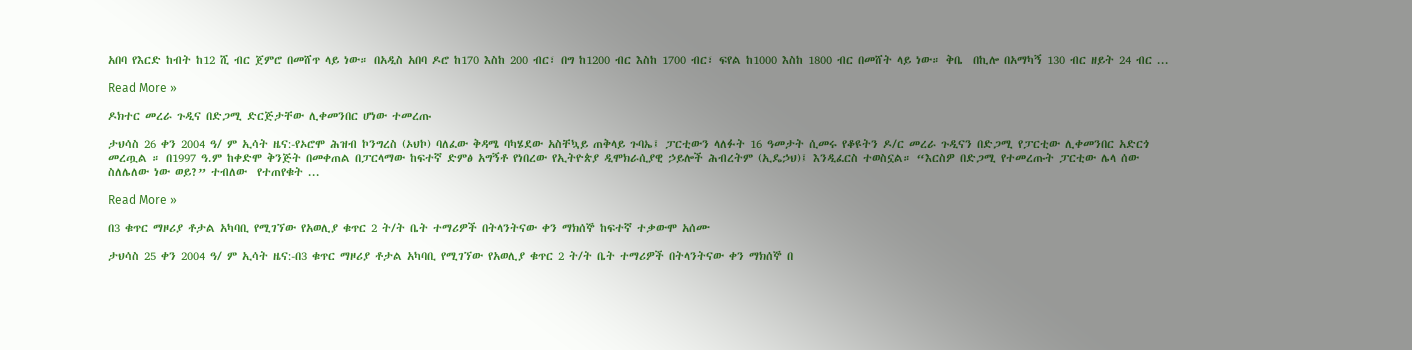አበባ የእርድ ከብት ከ12 ሺ ብር ጀምሮ በመሸጥ ላይ ነው። በአዲስ አበባ ዶሮ ከ170 እስከ 200 ብር፣ በግ ከ1200 ብር እስከ 1700 ብር፣ ፍየል ከ1000 እስከ 1800 ብር በመሸት ላይ ነው። ቅቤ  በኪሎ በአማካኝ 130 ብር ዘይት 24 ብር ...

Read More »

ዶክተር መረራ ጉዲና በድጋሚ ድርጅታቸው ሊቀመንበር ሆነው ተመረጡ

ታህሳስ 26 ቀን 2004 ዓ/ ም ኢሳት ዜና:-የኦሮሞ ሕዝብ ኮንግረስ (ኦህኮ) ባለፈው ቅዳሜ ባካሄደው አስቸኳይ ጠቅላይ ጉባኤ፤ ፓርቲውን ላለፉት 16 ዓመታት ሲመሩ የቆዩትን ዶ/ር መረራ ጉዲናን በድጋሚ የፓርቲው ሊቀመንበር አድርጎ መረጧል ። በ1997 ዓ.ም ከቀድሞ ቅንጅት በመቀጠል በፓርላማው ከፍተኛ ድምፅ አግኝቶ የነበረው የኢትዮጵያ ዲሞክራሲያዊ ኃይሎች ሕብረትም (ኢዴኃህ)፤ እንዲፈርስ ተወስኗል። “እርስዎ በድጋሚ የተመረጡት ፓርቲው ሌላ ሰው ስለሌለው ነው ወይ?” ተብለው  የተጠየቁት ...

Read More »

በ3 ቁጥር ማዞሪያ ቶታል አካባቢ የሚገኘው የአወሊያ ቁጥር 2 ት/ት ቤት ተማሪዎች በትላንትናው ቀን ማክሰኞ ከፍተኛ ተቃውሞ አሰሙ

ታህሳስ 25 ቀን 2004 ዓ/ ም ኢሳት ዜና:-በ3 ቁጥር ማዞሪያ ቶታል አካባቢ የሚገኘው የአወሊያ ቁጥር 2 ት/ት ቤት ተማሪዎች በትላንትናው ቀን ማክሰኞ በ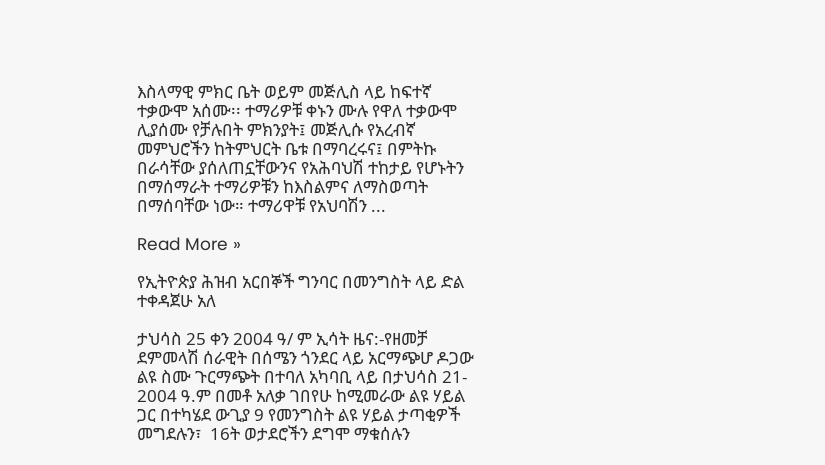እስላማዊ ምክር ቤት ወይም መጅሊስ ላይ ከፍተኛ ተቃውሞ አሰሙ፡፡ ተማሪዎቹ ቀኑን ሙሉ የዋለ ተቃውሞ ሊያሰሙ የቻሉበት ምክንያት፤ መጅሊሱ የአረብኛ መምህሮችን ከትምህርት ቤቱ በማባረሩና፤ በምትኩ በራሳቸው ያሰለጠኗቸውንና የአሕባህሽ ተከታይ የሆኑትን በማሰማራት ተማሪዎቹን ከእስልምና ለማስወጣት በማሰባቸው ነው። ተማሪዋቹ የአህባሽን ...

Read More »

የኢትዮጵያ ሕዝብ አርበኞች ግንባር በመንግስት ላይ ድል ተቀዳጀሁ አለ

ታህሳስ 25 ቀን 2004 ዓ/ ም ኢሳት ዜና:-የዘመቻ ደምመላሽ ሰራዊት በሰሜን ጎንደር ላይ አርማጭሆ ዶጋው ልዩ ስሙ ጉርማጭት በተባለ አካባቢ ላይ በታህሳስ 21- 2004 ዓ.ም በመቶ አለቃ ገበየሁ ከሚመራው ልዩ ሃይል ጋር በተካሄደ ውጊያ 9 የመንግስት ልዩ ሃይል ታጣቂዎች መግደሉን፣  16ት ወታደሮችን ደግሞ ማቁሰሉን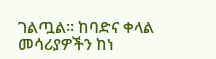ገልጧል። ከባድና ቀላል መሳሪያዎችን ከነ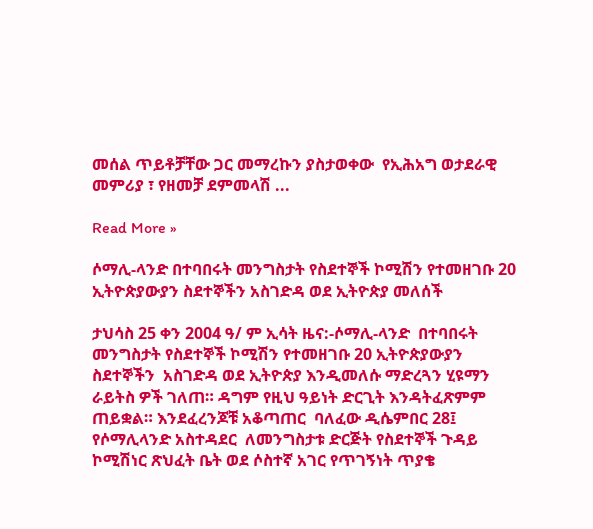መሰል ጥይቶቻቸው ጋር መማረኩን ያስታወቀው  የኢሕአግ ወታደራዊ መምሪያ ፣ የዘመቻ ደምመላሽ ...

Read More »

ሶማሊ-ላንድ በተባበሩት መንግስታት የስደተኞች ኮሚሽን የተመዘገቡ 20 ኢትዮጵያውያን ስደተኞችን አስገድዳ ወደ ኢትዮጵያ መለሰች

ታህሳስ 25 ቀን 2004 ዓ/ ም ኢሳት ዜና:-ሶማሊ-ላንድ  በተባበሩት መንግስታት የስደተኞች ኮሚሽን የተመዘገቡ 20 ኢትዮጵያውያን ስደተኞችን  አስገድዳ ወደ ኢትዮጵያ እንዲመለሱ ማድረጓን ሂዩማን ራይትስ ዎች ገለጠ። ዳግም የዚህ ዓይነት ድርጊት እንዳትፈጽምም ጠይቋል። እንደፈረንጆቹ አቆጣጠር  ባለፈው ዲሴምበር 28፤  የሶማሊላንድ አስተዳደር  ለመንግስታቱ ድርጅት የስደተኞች ጉዳይ ኮሚሽነር ጽህፈት ቤት ወደ ሶስተኛ አገር የጥገኝነት ጥያቄ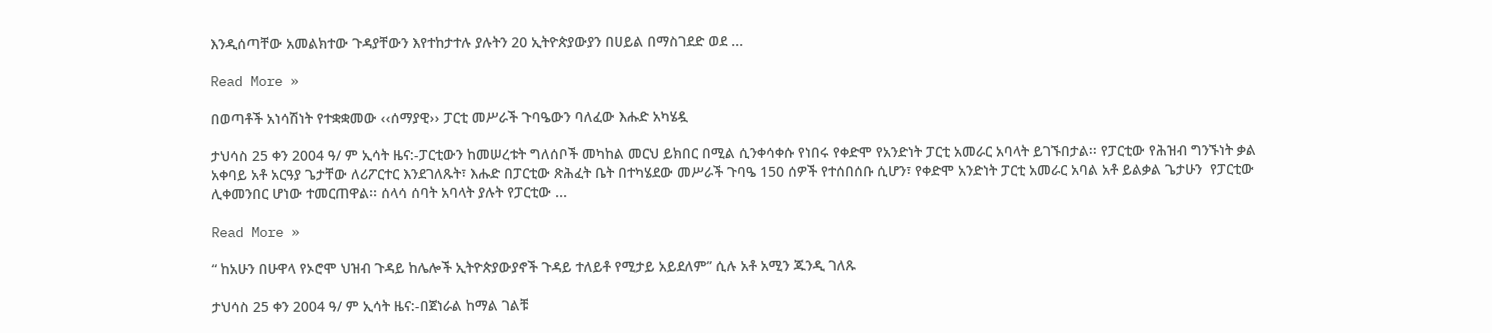እንዲሰጣቸው አመልክተው ጉዳያቸውን እየተከታተሉ ያሉትን 20 ኢትዮጵያውያን በሀይል በማስገደድ ወደ ...

Read More »

በወጣቶች አነሳሽነት የተቋቋመው ‹‹ሰማያዊ›› ፓርቲ መሥራች ጉባዔውን ባለፈው እሑድ አካሄዷ

ታህሳስ 25 ቀን 2004 ዓ/ ም ኢሳት ዜና:-ፓርቲውን ከመሠረቱት ግለሰቦች መካከል መርህ ይክበር በሚል ሲንቀሳቀሱ የነበሩ የቀድሞ የአንድነት ፓርቲ አመራር አባላት ይገኙበታል፡፡ የፓርቲው የሕዝብ ግንኙነት ቃል አቀባይ አቶ አርዓያ ጌታቸው ለሪፖርተር እንደገለጹት፣ እሑድ በፓርቲው ጽሕፈት ቤት በተካሄደው መሥራች ጉባዔ 150 ሰዎች የተሰበሰቡ ሲሆን፣ የቀድሞ አንድነት ፓርቲ አመራር አባል አቶ ይልቃል ጌታሁን  የፓርቲው ሊቀመንበር ሆነው ተመርጠዋል፡፡ ሰላሳ ሰባት አባላት ያሉት የፓርቲው ...

Read More »

“ ከአሁን በሁዋላ የኦሮሞ ህዝብ ጉዳይ ከሌሎች ኢትዮጵያውያኖች ጉዳይ ተለይቶ የሚታይ አይደለም” ሲሉ አቶ አሚን ጁንዲ ገለጹ

ታህሳስ 25 ቀን 2004 ዓ/ ም ኢሳት ዜና:-በጀነራል ከማል ገልቹ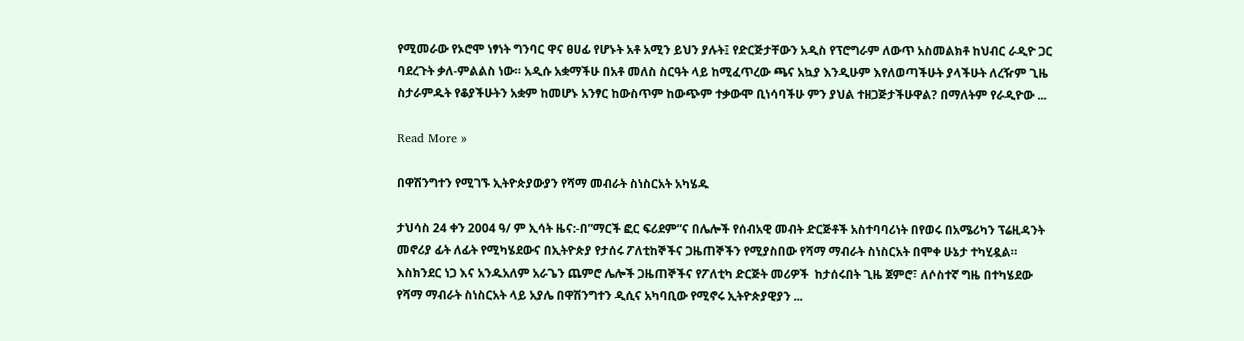የሚመራው የኦሮሞ ነፃነት ግንባር ዋና ፀሀፊ የሆኑት አቶ አሚን ይህን ያሉት፤ የድርጅታቸውን አዲስ የፕሮግራም ለውጥ አስመልክቶ ከህብር ራዲዮ ጋር ባደረጉት ቃለ-ምልልስ ነው። አዲሱ አቋማችሁ በአቶ መለስ ስርዓት ላይ ከሚፈጥረው ጫና አኳያ እንዲሁም እየለወጣችሁት ያላችሁት ለረዥም ጊዜ ስታራምዱት የቆያችሁትን አቋም ከመሆኑ አንፃር ከውስጥም ከውጭም ተቃውሞ ቢነሳባችሁ ምን ያህል ተዘጋጅታችሁዋል? በማለትም የራዲዮው ...

Read More »

በዋሽንግተን የሚገኙ ኢትዮጵያውያን የሻማ መብራት ስነስርአት አካሄዱ

ታህሳስ 24 ቀን 2004 ዓ/ ም ኢሳት ዜና:-በ”ማርች ፎር ፍሪደም”ና በሌሎች የሰብአዊ መብት ድርጅቶች አስተባባሪነት በየወሩ በአሜሪካን ፕሬዚዳንት መኖሪያ ፊት ለፊት የሚካሄደውና በኢትዮጵያ የታሰሩ ፖለቲከኞችና ጋዜጠኞችን የሚያስበው የሻማ ማብራት ስነስርአት በሞቀ ሁኔታ ተካሂዷል።  እስክንደር ነጋ እና አንዱአለም አራጌን ጨምሮ ሌሎች ጋዜጠኞችና የፖለቲካ ድርጅት መሪዎች  ከታሰሩበት ጊዜ ጀምሮ፣ ለሶስተኛ ግዜ በተካሄደው የሻማ ማብራት ስነስርአት ላይ አያሌ በዋሽንግተን ዲሲና አካባቢው የሚኖሩ ኢትዮጵያዊያን ...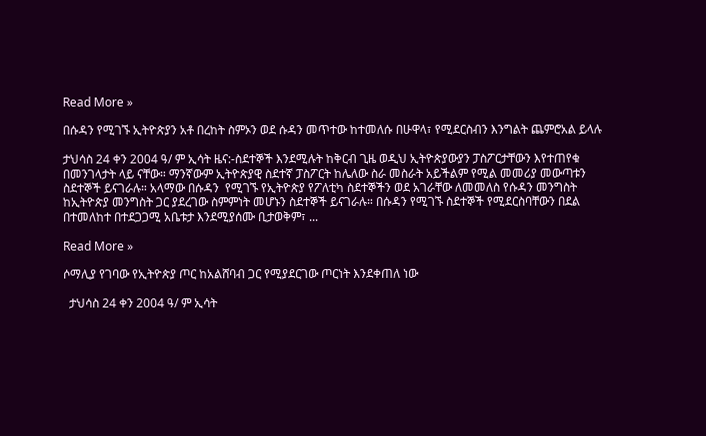Read More »

በሱዳን የሚገኙ ኢትዮጵያን አቶ በረከት ስምኦን ወደ ሱዳን መጥተው ከተመለሱ በሁዋላ፣ የሚደርስብን እንግልት ጨምሮአል ይላሉ

ታህሳስ 24 ቀን 2004 ዓ/ ም ኢሳት ዜና:-ስደተኞች እንደሚሉት ከቅርብ ጊዜ ወዲህ ኢትዮጵያውያን ፓስፖርታቸውን እየተጠየቁ በመንገላታት ላይ ናቸው። ማንኛውም ኢትዮጵያዊ ስደተኛ ፓስፖርት ከሌለው ስራ መስራት አይችልም የሚል መመሪያ መውጣቱን ስደተኞች ይናገራሉ። አላማው በሱዳን  የሚገኙ የኢትዮጵያ የፖለቲካ ስደተኞችን ወደ አገራቸው ለመመለስ የሱዳን መንግስት ከኢትዮጵያ መንግስት ጋር ያደረገው ስምምነት መሆኑን ስደተኞች ይናገራሉ። በሱዳን የሚገኙ ስደተኞች የሚደርስባቸውን በደል በተመለከተ በተደጋጋሚ አቤቱታ እንደሚያሰሙ ቢታወቅም፣ ...

Read More »

ሶማሊያ የገባው የኢትዮጵያ ጦር ከአልሸባብ ጋር የሚያደርገው ጦርነት እንደቀጠለ ነው

  ታህሳስ 24 ቀን 2004 ዓ/ ም ኢሳት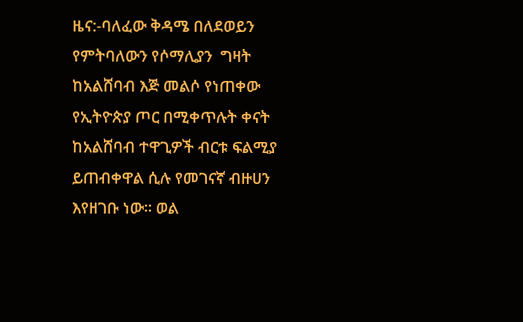ዜና:-ባለፈው ቅዳሜ በለደወይን የምትባለውን የሶማሊያን  ግዛት ከአልሸባብ እጅ መልሶ የነጠቀው የኢትዮጵያ ጦር በሚቀጥሉት ቀናት ከአልሸባብ ተዋጊዎች ብርቱ ፍልሚያ ይጠብቀዋል ሲሉ የመገናኛ ብዙሀን እየዘገቡ ነው። ወል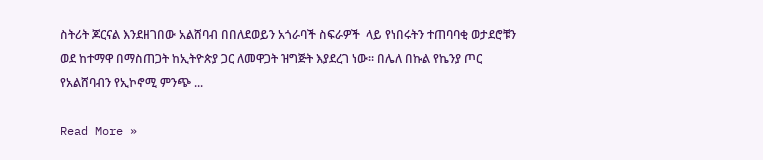ስትሪት ጆርናል እንደዘገበው አልሸባብ በበለደወይን አጎራባች ስፍራዎች  ላይ የነበሩትን ተጠባባቂ ወታደሮቹን ወደ ከተማዋ በማስጠጋት ከኢትዮጵያ ጋር ለመዋጋት ዝግጅት እያደረገ ነው። በሌለ በኩል የኬንያ ጦር የአልሸባብን የኢኮኖሚ ምንጭ ...

Read More »